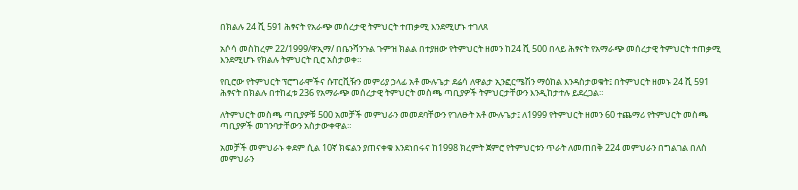በክልሉ 24 ሺ 591 ሕፃናት የአራጭ መሰረታዊ ትምህርት ተጠቃሚ እንደሚሆኑ ተገለጸ

አሶሳ መስከረም 22/1999/ዋኢማ/ በቤንሻንጉል ጉምዝ ክልል በተያዘው የትምህርት ዘመን ከ24 ሺ 500 በላይ ሕፃናት የአማራጭ መሰረታዊ ትምህርት ተጠቃሚ እንደሚሆኑ የክልሉ ትምህርት ቢሮ አስታወቀ።

የቢሮው የትምህርት ፕሮግራሞችና ሱፐርቪዥን መምሪያ ኃላፊ አቶ ሙሉጌታ ደሬሳ ለዋልታ ኢንፎርሜሽን ማዕከል እንዳስታወቁት፤ በትምህርት ዘመኑ 24 ሺ 591 ሕፃናት በክልሉ በተከፈቱ 236 የአማራጭ መሰረታዊ ትምህርት መስጫ ጣቢያዎች ትምህርታቸውን እንዲከታተሉ ይደረጋል።

ለትምህርት መስጫ ጣቢያዎቹ 500 አመቻች መምህራን መመደባቸውን የገለፁት አቶ ሙሉጌታ፤ ለ1999 የትምህርት ዘመን 60 ተጨማሪ የትምህርት መስጫ ጣቢያዎች መገንባታቸውን አስታውቀዋል።

አመቻች መምህራኑ ቀደም ሲል 10ኛ ክፍልን ያጠናቀቁ እንደነበሩና ከ1998 ክረምት ጀምሮ የትምህርቱን ጥራት ለመጠበቅ 224 መምህራን በግልገል በለስ መምህራን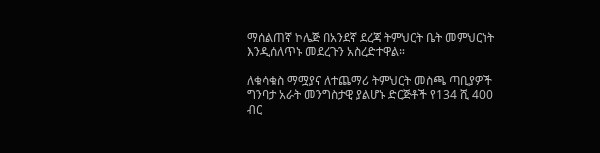ማሰልጠኛ ኮሌጅ በአንደኛ ደረጃ ትምህርት ቤት መምህርነት እንዲሰለጥኑ መደረጉን አስረድተዋል።

ለቁሳቁስ ማሟያና ለተጨማሪ ትምህርት መስጫ ጣቢያዎች ግንባታ አራት መንግስታዊ ያልሆኑ ድርጅቶች የ134 ሺ 400 ብር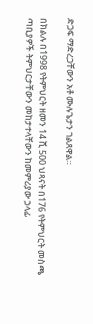ድጋፍ ማድረጋቸውን አቶ ሙሉጌታን ገልጸዋል።

በክልሉ በ1998 የትምህርት ዘመን 14 ሺ 500 ህጻናት በ176 የትምህርት መስጫ ጣቢያዎች ትምህርታቸውን መከታተላቸውን ከመምሪያው ኃላፊ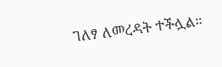ገለፃ ለመረዳት ተችሏል።